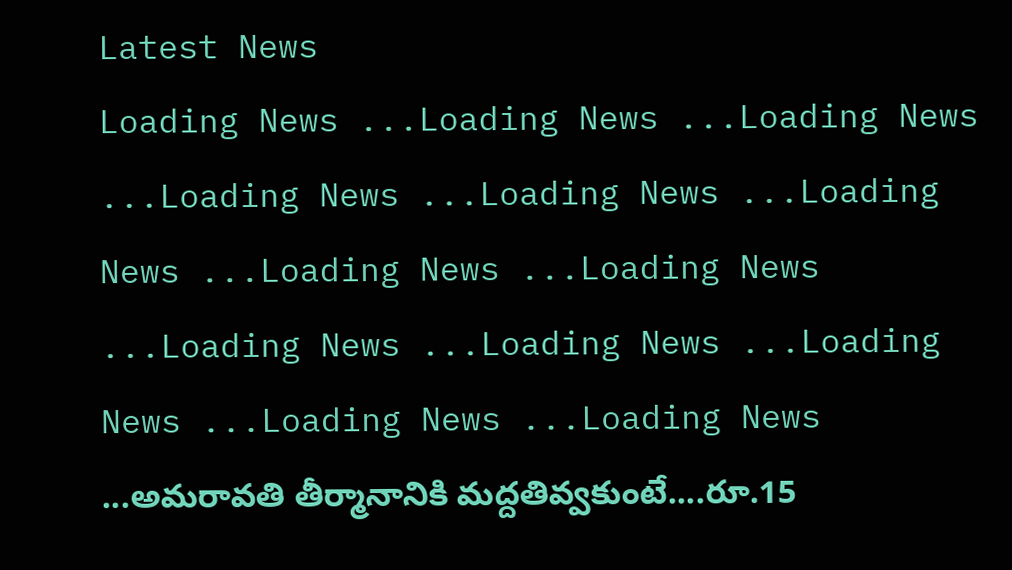Latest News
Loading News ...Loading News ...Loading News ...Loading News ...Loading News ...Loading News ...Loading News ...Loading News ...Loading News ...Loading News ...Loading News ...Loading News ...Loading News ...అమరావతి తీర్మానానికి మద్దతివ్వకుంటే....రూ.15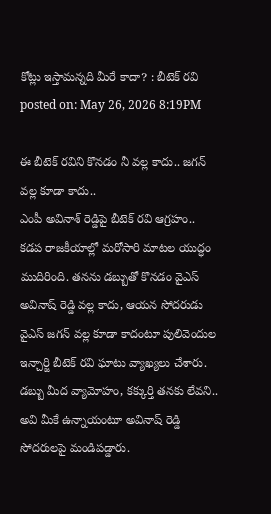కోట్లు ఇస్తామన్నది మీరే కాదా? : బీటెక్ రవి
posted on: May 26, 2026 8:19PM

ఈ బీటెక్ రవిని కొనడం నీ వల్ల కాదు.. జగన్ వల్ల కూడా కాదు..
ఎంపీ అవినాశ్ రెడ్డిపై బీటెక్ రవి ఆగ్రహం..
కడప రాజకీయాల్లో మరోసారి మాటల యుద్ధం ముదిరింది. తనను డబ్బుతో కొనడం వైఎస్ అవినాష్ రెడ్డి వల్ల కాదు, ఆయన సోదరుడు వైఎస్ జగన్ వల్ల కూడా కాదంటూ పులివెందుల ఇన్చార్జి బీటెక్ రవి ఘాటు వ్యాఖ్యలు చేశారు. డబ్బు మీద వ్యామోహం, కక్కుర్తి తనకు లేవని.. అవి మీకే ఉన్నాయంటూ అవినాష్ రెడ్డి సోదరులపై మండిపడ్డారు.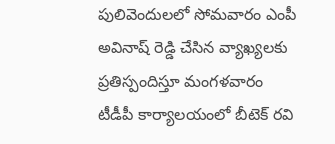పులివెందులలో సోమవారం ఎంపీ అవినాష్ రెడ్డి చేసిన వ్యాఖ్యలకు ప్రతిస్పందిస్తూ మంగళవారం టీడీపీ కార్యాలయంలో బీటెక్ రవి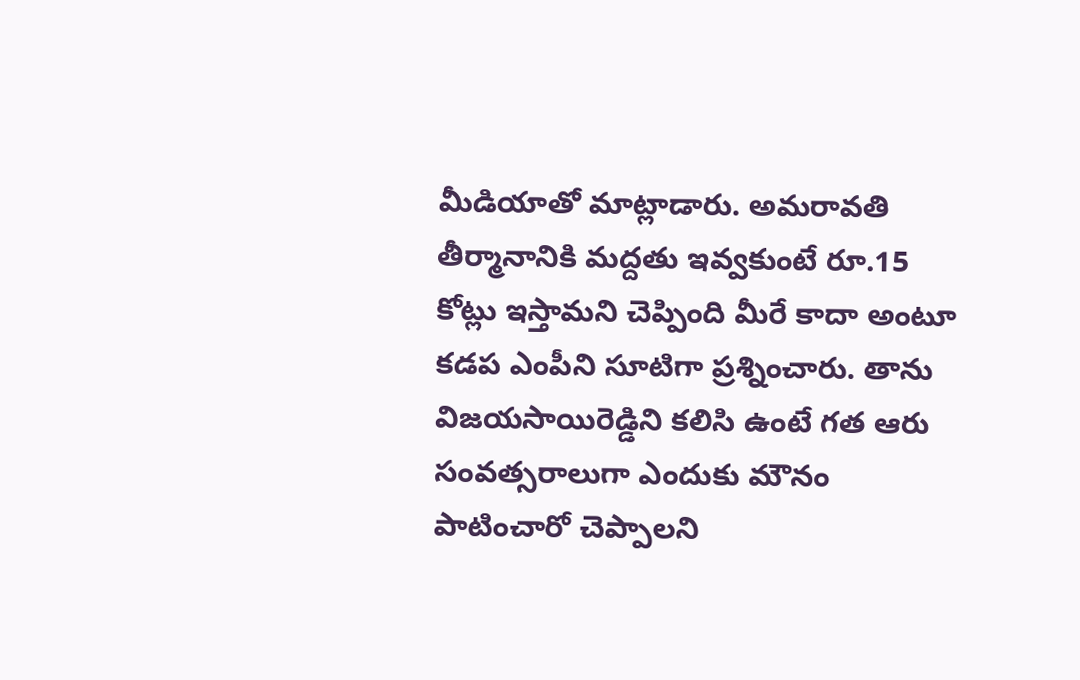మీడియాతో మాట్లాడారు. అమరావతి తీర్మానానికి మద్దతు ఇవ్వకుంటే రూ.15 కోట్లు ఇస్తామని చెప్పింది మీరే కాదా అంటూ కడప ఎంపీని సూటిగా ప్రశ్నించారు. తాను విజయసాయిరెడ్డిని కలిసి ఉంటే గత ఆరు సంవత్సరాలుగా ఎందుకు మౌనం పాటించారో చెప్పాలని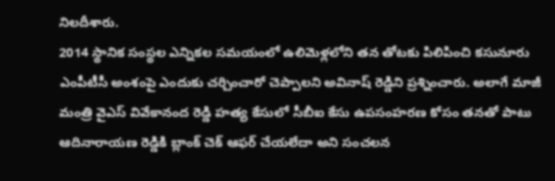నిలదీశారు.
2014 స్థానిక సంస్థల ఎన్నికల సమయంలో ఉలిమెళ్లలోని తన తోటకు పిలిపించి కసునూరు ఎంపీటీసీ అంశంపై ఎందుకు చర్చించారో చెప్పాలని అవినాష్ రెడ్డిని ప్రశ్నించారు. అలాగే మాజీ మంత్రి వైఎస్ వివేకానంద రెడ్డి హత్య కేసులో సీబీఐ కేసు ఉపసంహరణ కోసం తనతో పాటు ఆదినారాయణ రెడ్డికి బ్లాంక్ చెక్ ఆఫర్ చేయలేదా అని సంచలన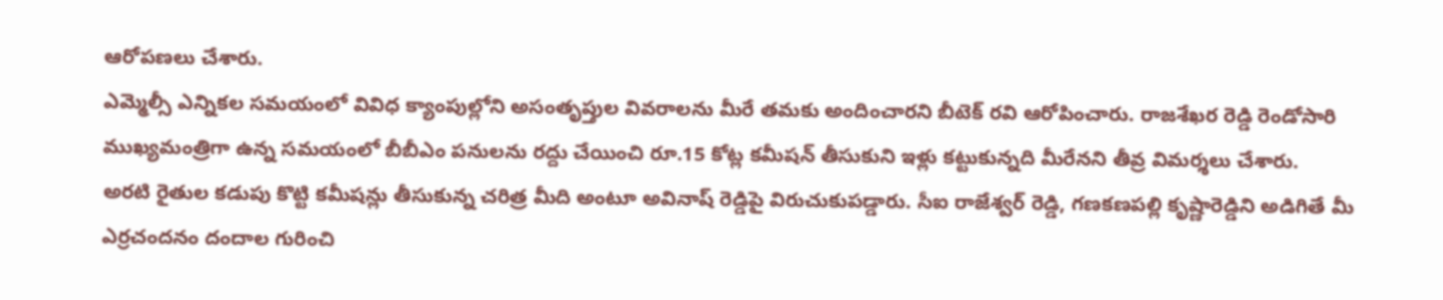ఆరోపణలు చేశారు.
ఎమ్మెల్సీ ఎన్నికల సమయంలో వివిధ క్యాంపుల్లోని అసంతృప్తుల వివరాలను మీరే తమకు అందించారని బీటెక్ రవి ఆరోపించారు. రాజశేఖర రెడ్డి రెండోసారి ముఖ్యమంత్రిగా ఉన్న సమయంలో బీబీఎం పనులను రద్దు చేయించి రూ.15 కోట్ల కమీషన్ తీసుకుని ఇళ్లు కట్టుకున్నది మీరేనని తీవ్ర విమర్శలు చేశారు.
అరటి రైతుల కడుపు కొట్టి కమీషన్లు తీసుకున్న చరిత్ర మీది అంటూ అవినాష్ రెడ్డిపై విరుచుకుపడ్డారు. సీఐ రాజేశ్వర్ రెడ్డి, గణకణపల్లి కృష్ణారెడ్డిని అడిగితే మీ ఎర్రచందనం దందాల గురించి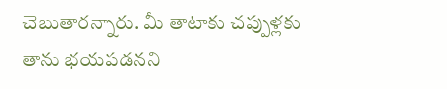చెబుతారన్నారు. మీ తాటాకు చప్పుళ్లకు తాను భయపడనని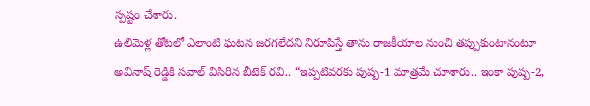స్పష్టం చేశారు.
ఉలిమెళ్ల తోటలో ఎలాంటి ఘటన జరగలేదని నిరూపిస్తే తాను రాజకీయాల నుంచి తప్పుకుంటానంటూ అవినాష్ రెడ్డికి సవాల్ విసిరిన బీటెక్ రవి.. “ఇప్పటివరకు పుష్ప-1 మాత్రమే చూశారు.. ఇంకా పుష్ప-2,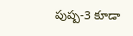పుష్ప-3 కూడా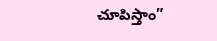చూపిస్తాం”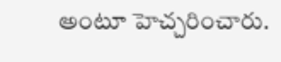అంటూ హెచ్చరించారు.